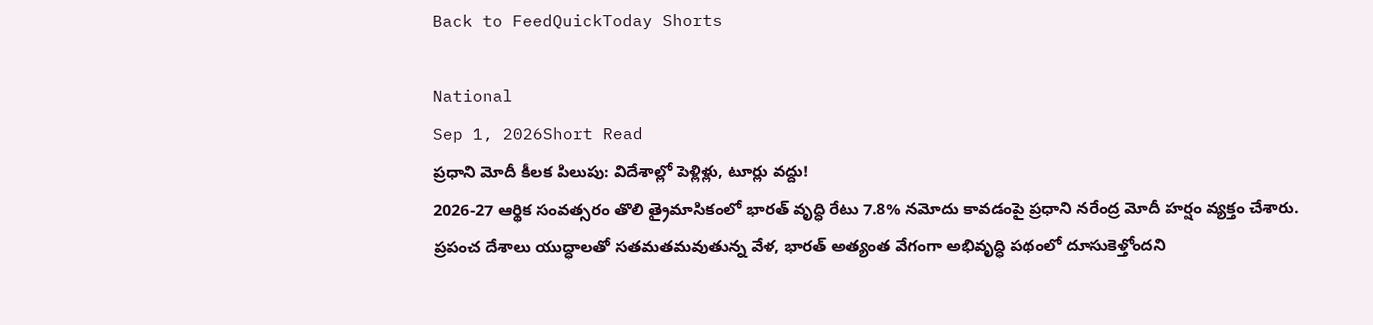Back to FeedQuickToday Shorts

National
Sep 1, 2026Short Read
ప్రధాని మోదీ కీలక పిలుపు: విదేశాల్లో పెళ్లిళ్లు, టూర్లు వద్దు!
2026-27 ఆర్థిక సంవత్సరం తొలి త్రైమాసికంలో భారత్ వృద్ధి రేటు 7.8% నమోదు కావడంపై ప్రధాని నరేంద్ర మోదీ హర్షం వ్యక్తం చేశారు.
ప్రపంచ దేశాలు యుద్ధాలతో సతమతమవుతున్న వేళ, భారత్ అత్యంత వేగంగా అభివృద్ధి పథంలో దూసుకెళ్తోందని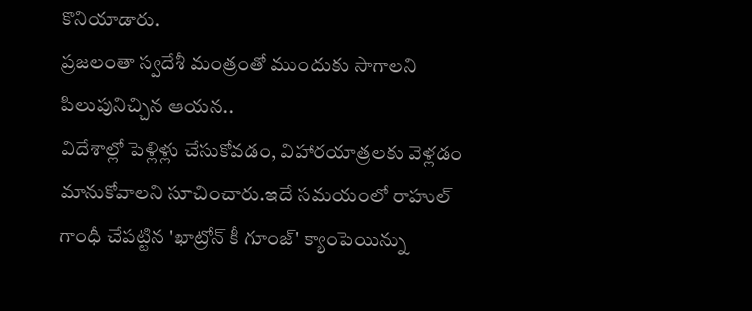కొనియాడారు.
ప్రజలంతా స్వదేశీ మంత్రంతో ముందుకు సాగాలని పిలుపునిచ్చిన ఆయన..
విదేశాల్లో పెళ్లిళ్లు చేసుకోవడం, విహారయాత్రలకు వెళ్లడం మానుకోవాలని సూచించారు.ఇదే సమయంలో రాహుల్ గాంధీ చేపట్టిన 'ఖాట్రోన్ కీ గూంజ్' క్యాంపెయిన్ను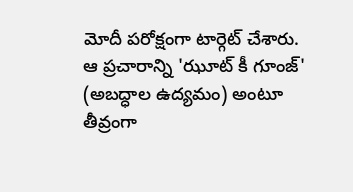మోదీ పరోక్షంగా టార్గెట్ చేశారు.
ఆ ప్రచారాన్ని 'ఝూట్ కీ గూంజ్' (అబద్ధాల ఉద్యమం) అంటూ తీవ్రంగా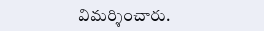విమర్శించారు.